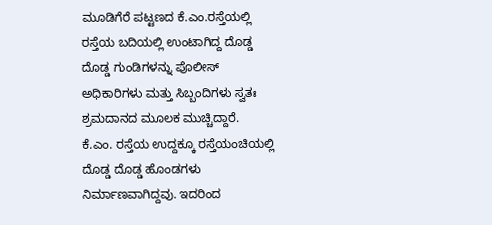ಮೂಡಿಗೆರೆ ಪಟ್ಟಣದ ಕೆ.ಎಂ.ರಸ್ತೆಯಲ್ಲಿ ರಸ್ತೆಯ ಬದಿಯಲ್ಲಿ ಉಂಟಾಗಿದ್ದ ದೊಡ್ಡ ದೊಡ್ಡ ಗುಂಡಿಗಳನ್ನು ಪೊಲೀಸ್ ಅಧಿಕಾರಿಗಳು ಮತ್ತು ಸಿಬ್ಬಂದಿಗಳು ಸ್ವತಃ ಶ್ರಮದಾನದ ಮೂಲಕ ಮುಚ್ಚಿದ್ದಾರೆ.
ಕೆ.ಎಂ. ರಸ್ತೆಯ ಉದ್ದಕ್ಕೂ ರಸ್ತೆಯಂಚಿಯಲ್ಲಿ ದೊಡ್ಡ ದೊಡ್ಡ ಹೊಂಡಗಳು ನಿರ್ಮಾಣವಾಗಿದ್ದವು. ಇದರಿಂದ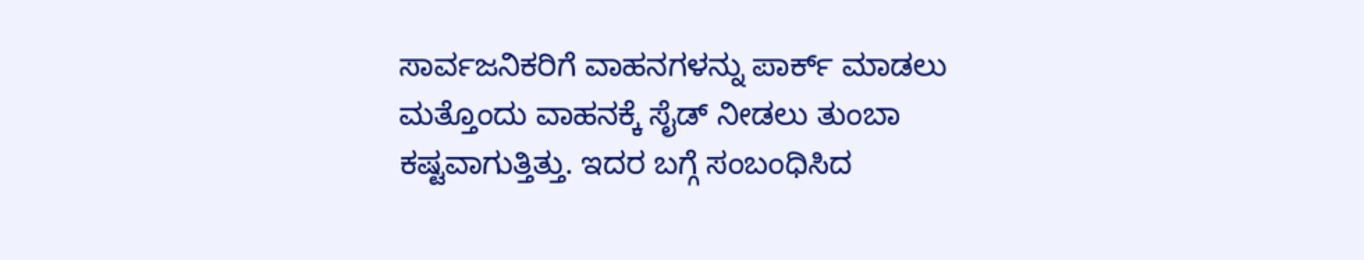ಸಾರ್ವಜನಿಕರಿಗೆ ವಾಹನಗಳನ್ನು ಪಾರ್ಕ್ ಮಾಡಲು ಮತ್ತೊಂದು ವಾಹನಕ್ಕೆ ಸೈಡ್ ನೀಡಲು ತುಂಬಾ ಕಷ್ಟವಾಗುತ್ತಿತ್ತು. ಇದರ ಬಗ್ಗೆ ಸಂಬಂಧಿಸಿದ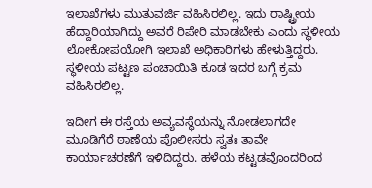ಇಲಾಖೆಗಳು ಮುತುವರ್ಜಿ ವಹಿಸಿರಲಿಲ್ಲ. ಇದು ರಾಷ್ಟ್ರೀಯ ಹೆದ್ದಾರಿಯಾಗಿದ್ದು ಅವರೆ ರಿಪೇರಿ ಮಾಡಬೇಕು ಎಂದು ಸ್ಥಳೀಯ ಲೋಕೋಪಯೋಗಿ ಇಲಾಖೆ ಅಧಿಕಾರಿಗಳು ಹೇಳುತ್ತಿದ್ದರು. ಸ್ಥಳೀಯ ಪಟ್ಟಣ ಪಂಚಾಯಿತಿ ಕೂಡ ಇದರ ಬಗ್ಗೆ ಕ್ರಮ ವಹಿಸಿರಲಿಲ್ಲ.

ಇದೀಗ ಈ ರಸ್ತೆಯ ಅವ್ಯವಸ್ಥೆಯನ್ನು ನೋಡಲಾಗದೇ ಮೂಡಿಗೆರೆ ಠಾಣೆಯ ಪೊಲೀಸರು ಸ್ವತಃ ತಾವೇ ಕಾರ್ಯಾಚರಣೆಗೆ ಇಳಿದಿದ್ದರು. ಹಳೆಯ ಕಟ್ಟಡವೊಂದರಿಂದ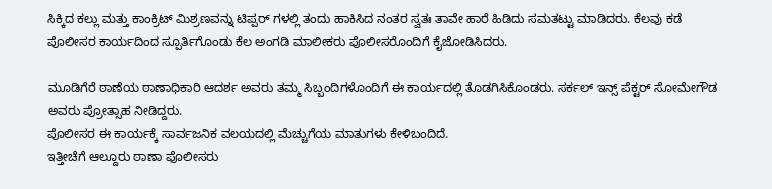ಸಿಕ್ಕಿದ ಕಲ್ಲು ಮತ್ತು ಕಾಂಕ್ರಿಟ್ ಮಿಶ್ರಣವನ್ನು ಟಿಪ್ಪರ್ ಗಳಲ್ಲಿ ತಂದು ಹಾಕಿಸಿದ ನಂತರ ಸ್ವತಃ ತಾವೇ ಹಾರೆ ಹಿಡಿದು ಸಮತಟ್ಟು ಮಾಡಿದರು. ಕೆಲವು ಕಡೆ ಪೊಲೀಸರ ಕಾರ್ಯದಿಂದ ಸ್ಪೂರ್ತಿಗೊಂಡು ಕೆಲ ಅಂಗಡಿ ಮಾಲೀಕರು ಪೊಲೀಸರೊಂದಿಗೆ ಕೈಜೋಡಿಸಿದರು.

ಮೂಡಿಗೆರೆ ಠಾಣೆಯ ಠಾಣಾಧಿಕಾರಿ ಆದರ್ಶ ಅವರು ತಮ್ಮ ಸಿಬ್ಬಂದಿಗಳೊಂದಿಗೆ ಈ ಕಾರ್ಯದಲ್ಲಿ ತೊಡಗಿಸಿಕೊಂಡರು. ಸರ್ಕಲ್ ಇನ್ಸ್ ಪೆಕ್ಟರ್ ಸೋಮೇಗೌಡ ಅವರು ಪ್ರೋತ್ಸಾಹ ನೀಡಿದ್ದರು.
ಪೊಲೀಸರ ಈ ಕಾರ್ಯಕ್ಕೆ ಸಾರ್ವಜನಿಕ ವಲಯದಲ್ಲಿ ಮೆಚ್ಚುಗೆಯ ಮಾತುಗಳು ಕೇಳಿಬಂದಿದೆ.
ಇತ್ತೀಚೆಗೆ ಆಲ್ದೂರು ಠಾಣಾ ಪೊಲೀಸರು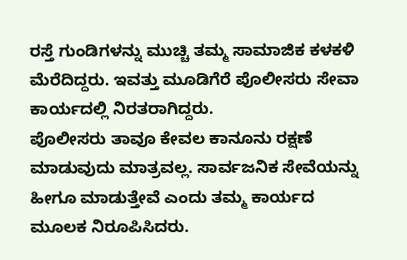ರಸ್ತೆ ಗುಂಡಿಗಳನ್ನು ಮುಚ್ಚಿ ತಮ್ಮ ಸಾಮಾಜಿಕ ಕಳಕಳಿ ಮೆರೆದಿದ್ದರು. ಇವತ್ತು ಮೂಡಿಗೆರೆ ಪೊಲೀಸರು ಸೇವಾ ಕಾರ್ಯದಲ್ಲಿ ನಿರತರಾಗಿದ್ದರು.
ಪೊಲೀಸರು ತಾವೂ ಕೇವಲ ಕಾನೂನು ರಕ್ಷಣೆ ಮಾಡುವುದು ಮಾತ್ರವಲ್ಲ. ಸಾರ್ವಜನಿಕ ಸೇವೆಯನ್ನು ಹೀಗೂ ಮಾಡುತ್ತೇವೆ ಎಂದು ತಮ್ಮ ಕಾರ್ಯದ ಮೂಲಕ ನಿರೂಪಿಸಿದರು.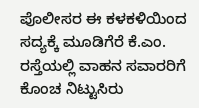ಪೊಲೀಸರ ಈ ಕಳಕಳಿಯಿಂದ ಸದ್ಯಕ್ಕೆ ಮೂಡಿಗೆರೆ ಕೆ.ಎಂ. ರಸ್ತೆಯಲ್ಲಿ ವಾಹನ ಸವಾರರಿಗೆ ಕೊಂಚ ನಿಟ್ಟುಸಿರು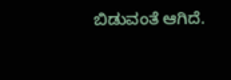ಬಿಡುವಂತೆ ಆಗಿದೆ.